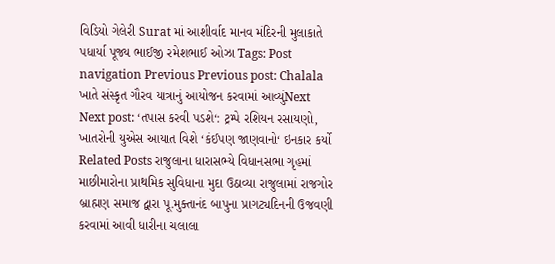વિડિયો ગેલેરી Surat માં આશીર્વાદ માનવ મંદિરની મુલાકાતે પધાર્યા પૂજ્ય ભાઈજી રમેશભાઈ ઓઝા Tags: Post navigation Previous Previous post: Chalala ખાતે સંસ્કૃત ગૌરવ યાત્રાનું આયોજન કરવામાં આવ્યુંNext Next post: ‘તપાસ કરવી પડશે‘: ટ્રમ્પે રશિયન રસાયણો, ખાતરોની યુએસ આયાત વિશે ‘કંઈપણ જાણવાનો‘ ઇનકાર કર્યો Related Posts રાજુલાના ધારાસભ્યે વિધાનસભા ગૃહમાં માછીમારોના પ્રાથમિક સુવિધાના મુદા ઉઠાવ્યા રાજુલામાં રાજગોર બ્રાહ્મણ સમાજ દ્વારા પૂ.મુક્તાનંદ બાપુના પ્રાગટ્યદિનની ઉજવણી કરવામાં આવી ધારીના ચલાલા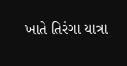ખાતે તિરંગા યાત્રા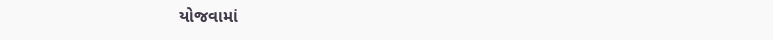યોજવામાં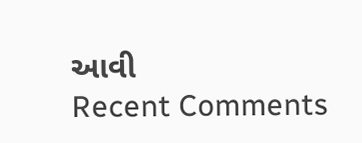આવી
Recent Comments